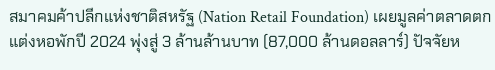สมาคมค้าปลีกแห่งชาติสหรัฐ (Nation Retail Foundation) เผยมูลค่าตลาดตกแต่งหอพักปี 2024 พุ่งสู่ 3 ล้านล้านบาท (87,000 ล้านดอลลาร์) ปัจจัยห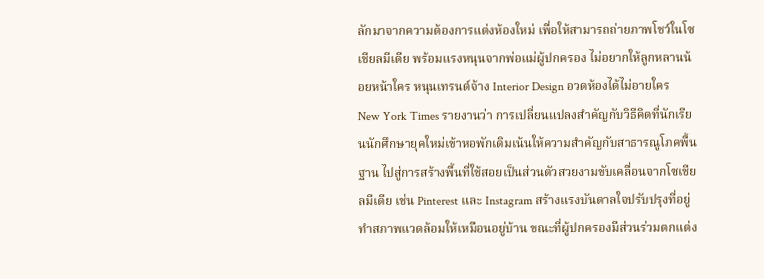ลักมาจากความต้องการแต่งห้องใหม่ เพื่อให้สามารถถ่ายภาพโชว์ในโซเชียลมีเดีย พร้อมแรงหนุนจากพ่อแม่ผู้ปกครอง ไม่อยากให้ลูกหลานน้อยหน้าใคร หนุนเทรนด์จ้าง Interior Design อวดห้องได้ไม่อายใคร
New York Times รายงานว่า การเปลี่ยนแปลงสําคัญกับวิธีคิดที่นักเรียนนักศึกษายุคใหม่เข้าหอพักเดิมเน้นให้ความสำคัญกับสาธารณูโภคพื้นฐาน ไปสู่การสร้างพื้นที่ใช้สอยเป็นส่วนตัวสวยงามขับเคลื่อนจากโซเชียลมีเดีย เช่น Pinterest และ Instagram สร้างแรงบันดาลใจปรับปรุงที่อยู่ ทำสภาพแวดล้อมให้เหมือนอยู่บ้าน ขณะที่ผู้ปกครองมีส่วนร่วมตกแต่ง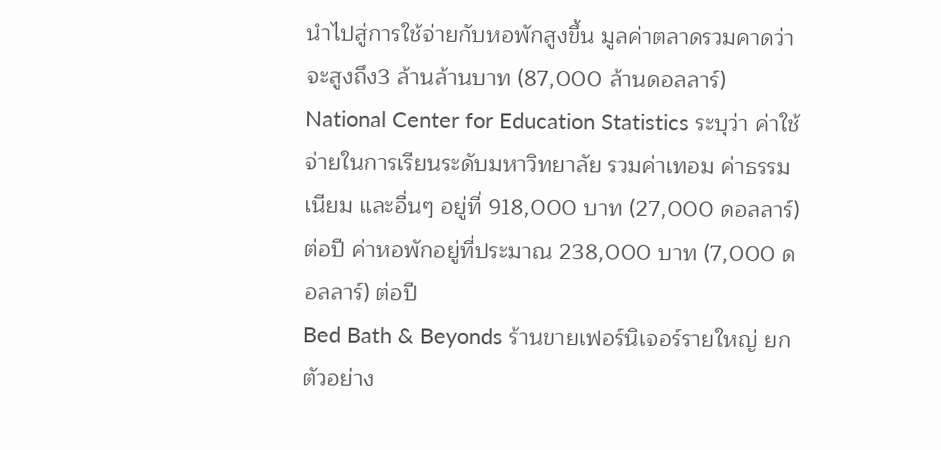นําไปสู่การใช้จ่ายกับหอพักสูงขึ้น มูลค่าตลาดรวมคาดว่าจะสูงถึง3 ล้านล้านบาท (87,000 ล้านดอลลาร์)
National Center for Education Statistics ระบุว่า ค่าใช้จ่ายในการเรียนระดับมหาวิทยาลัย รวมค่าเทอม ค่าธรรมเนียม และอื่นๆ อยู่ที่ 918,000 บาท (27,000 ดอลลาร์) ต่อปี ค่าหอพักอยู่ที่ประมาณ 238,000 บาท (7,000 ดอลลาร์) ต่อปี
Bed Bath & Beyonds ร้านขายเฟอร์นิเจอร์รายใหญ่ ยกตัวอย่าง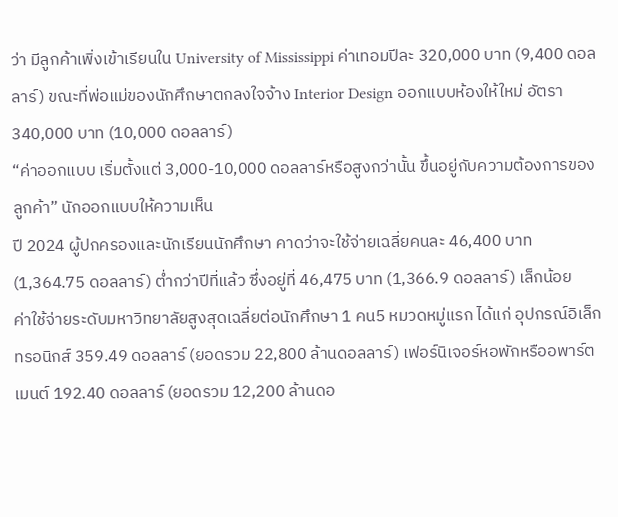ว่า มีลูกค้าเพิ่งเข้าเรียนใน University of Mississippi ค่าเทอมปีละ 320,000 บาท (9,400 ดอลลาร์) ขณะที่พ่อแม่ของนักศึกษาตกลงใจจ้าง Interior Design ออกแบบห้องให้ใหม่ อัตรา 340,000 บาท (10,000 ดอลลาร์)
“ค่าออกแบบ เริ่มตั้งแต่ 3,000-10,000 ดอลลาร์หรือสูงกว่านั้น ขึ้นอยู่กับความต้องการของลูกค้า” นักออกแบบให้ความเห็น
ปี 2024 ผู้ปกครองและนักเรียนนักศึกษา คาดว่าจะใช้จ่ายเฉลี่ยคนละ 46,400 บาท (1,364.75 ดอลลาร์) ต่ำกว่าปีที่แล้ว ซึ่งอยู่ที่ 46,475 บาท (1,366.9 ดอลลาร์) เล็กน้อย
ค่าใช้จ่ายระดับมหาวิทยาลัยสูงสุดเฉลี่ยต่อนักศึกษา 1 คน5 หมวดหมู่แรก ได้แก่ อุปกรณ์อิเล็กทรอนิกส์ 359.49 ดอลลาร์ (ยอดรวม 22,800 ล้านดอลลาร์) เฟอร์นิเจอร์หอพักหรืออพาร์ตเมนต์ 192.40 ดอลลาร์ (ยอดรวม 12,200 ล้านดอ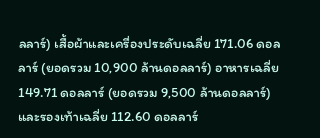ลลาร์) เสื้อผ้าและเครื่องประดับเฉลี่ย 171.06 ดอลลาร์ (ยอดรวม 10,900 ล้านดอลลาร์) อาหารเฉลี่ย 149.71 ดอลลาร์ (ยอดรวม 9,500 ล้านดอลลาร์) และรองเท้าเฉลี่ย 112.60 ดอลลาร์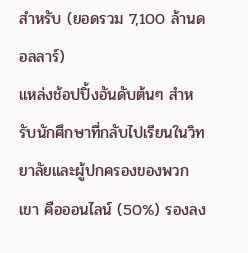สําหรับ (ยอดรวม 7,100 ล้านดอลลาร์)
แหล่งช้อปปิ้งอันดับต้นๆ สําหรับนักศึกษาที่กลับไปเรียนในวิทยาลัยและผู้ปกครองของพวกเขา คือออนไลน์ (50%) รองลง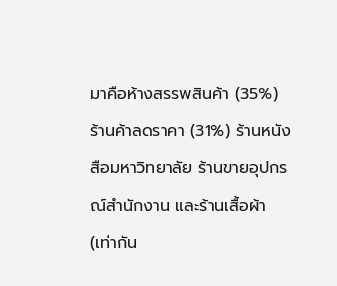มาคือห้างสรรพสินค้า (35%) ร้านค้าลดราคา (31%) ร้านหนังสือมหาวิทยาลัย ร้านขายอุปกรณ์สํานักงาน และร้านเสื้อผ้า (เท่ากัน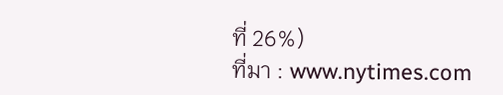ที่ 26%)
ที่มา : www.nytimes.com